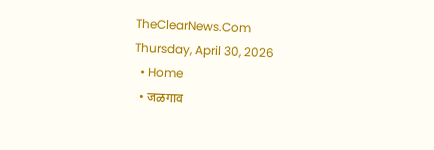TheClearNews.Com
Thursday, April 30, 2026
  • Home
  • जळगाव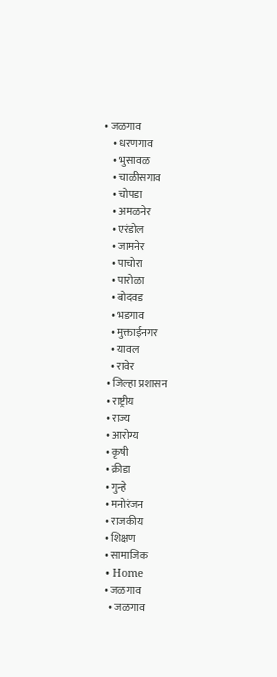• जळगाव
    • धरणगाव
    • भुसावळ
    • चाळीसगाव
    • चोपडा
    • अमळनेर
    • एरंडोल
    • जामनेर
    • पाचोरा
    • पारोळा
    • बोदवड
    • भडगाव
    • मुक्ताईनगर
    • यावल
    • रावेर
  • जिल्हा प्रशासन
  • राष्ट्रीय
  • राज्य
  • आरोग्य
  • कृषी
  • क्रीडा
  • गुन्हे
  • मनोरंजन
  • राजकीय
  • शिक्षण
  • सामाजिक
  • Home
  • जळगाव
    • जळगाव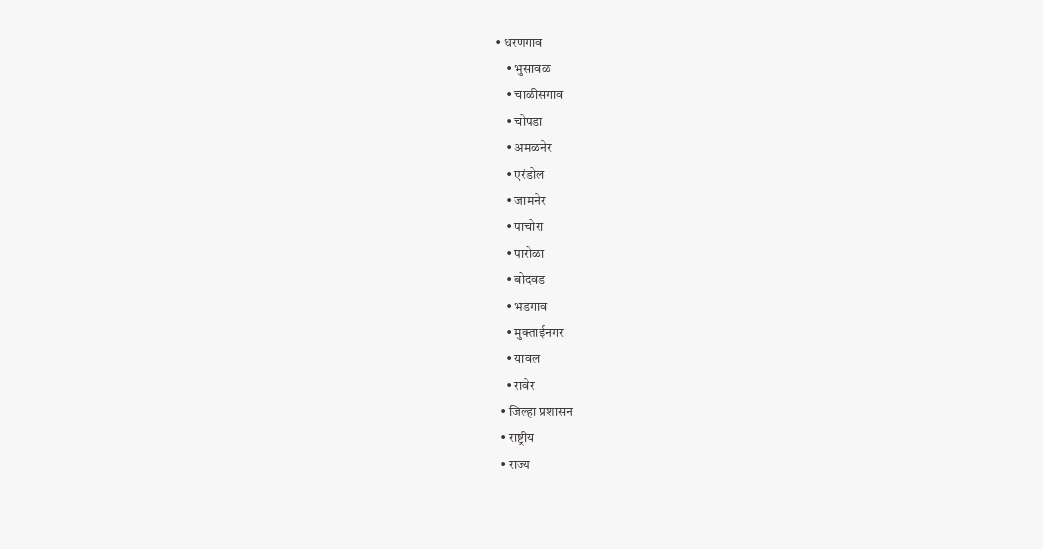• धरणगाव
    • भुसावळ
    • चाळीसगाव
    • चोपडा
    • अमळनेर
    • एरंडोल
    • जामनेर
    • पाचोरा
    • पारोळा
    • बोदवड
    • भडगाव
    • मुक्ताईनगर
    • यावल
    • रावेर
  • जिल्हा प्रशासन
  • राष्ट्रीय
  • राज्य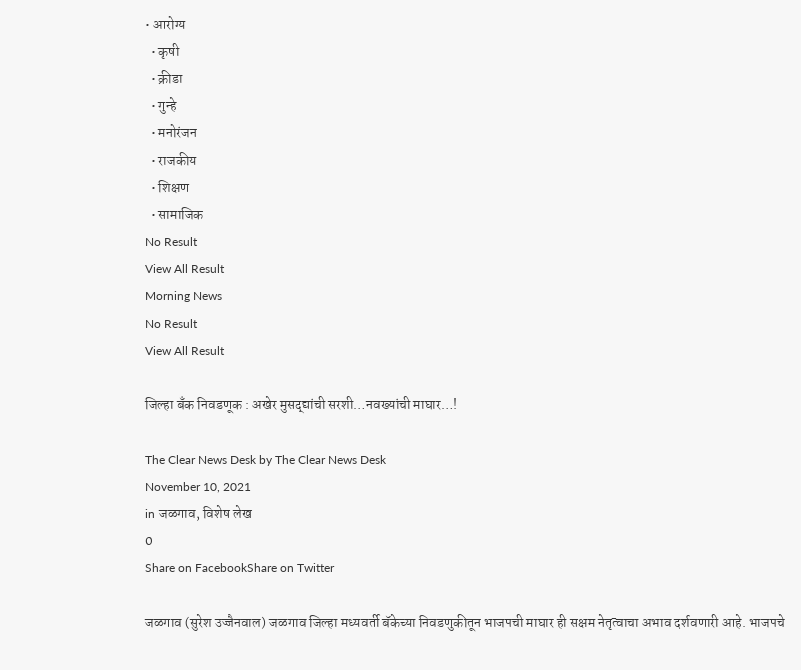• आरोग्य
  • कृषी
  • क्रीडा
  • गुन्हे
  • मनोरंजन
  • राजकीय
  • शिक्षण
  • सामाजिक
No Result
View All Result
Morning News
No Result
View All Result

जिल्हा बँक निवडणूक : अखेर मुसद्द्यांची सरशी…नवख्यांची माघार…!

The Clear News Desk by The Clear News Desk
November 10, 2021
in जळगाव, विशेष लेख
0
Share on FacebookShare on Twitter

जळगाव (सुरेश उज्जैनवाल) जळगाव जिल्हा मध्यवर्ती बॅकेच्या निवडणुकीतून भाजपची माघार ही सक्षम नेतृत्वाचा अभाव दर्शवणारी आहे. भाजपचे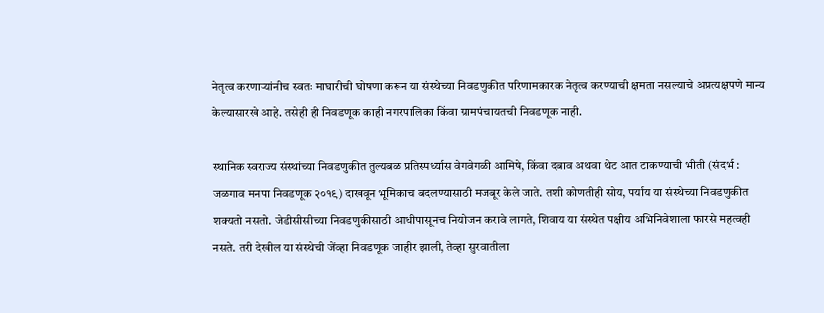नेतृत्व करणाऱ्यांनीच स्वतः माघारीची घोषणा करून या संस्थेच्या निवडणुकीत परिणामकारक नेतृत्व करण्याची क्षमता नसल्याचे अप्रत्यक्षपणे मान्य केल्यासारखे आहे. तसेही ही निवडणूक काही नगरपालिका किंवा ग्रामपंचायतची निवडणूक नाही.

स्थानिक स्वराज्य संस्थांच्या निवडणुकीत तुल्यबळ प्रतिस्पर्ध्यास वेगवेगळी आमिषे, किंवा दबाव अथवा थेट आत टाकण्याची भीती (संदर्भ : जळगाव मनपा निवडणूक २०१९) दाखवून भूमिकाच बदलण्यासाठी मजबूर केले जाते. तशी कोणतीही सोय, पर्याय या संस्थेच्या निवडणुकीत शक्यतो नसतो. जेडीसीसीच्या निवडणुकीसाठी आधीपासूनच नियोजन करावे लागते, शिवाय या संस्थेत पक्षीय अभिनिवेशाला फारसे महत्वही नसते. तरी देखील या संस्थेची जेंव्हा निवडणूक जाहीर झाली, तेव्हा सुरवातीला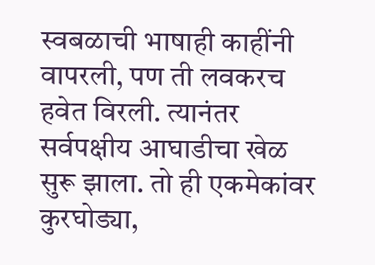स्वबळाची भाषाही काहींनी वापरली, पण ती लवकरच हवेत विरली. त्यानंतर सर्वपक्षीय आघाडीचा खेळ सुरू झाला. तो ही एकमेकांवर कुरघोड्या,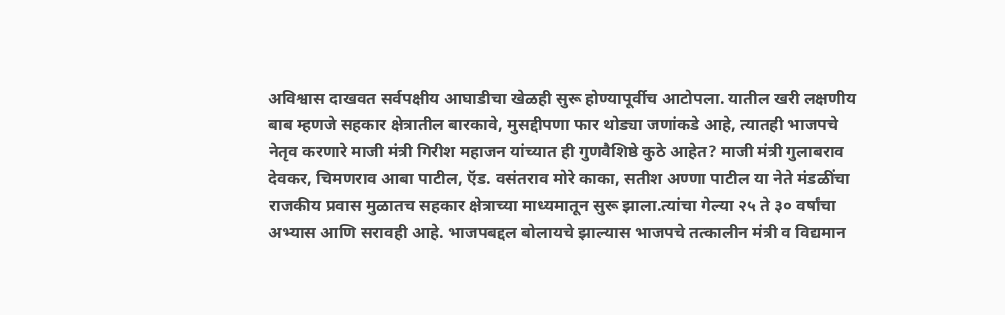अविश्वास दाखवत सर्वपक्षीय आघाडीचा खेळही सुरू होण्यापूर्वीच आटोपला. यातील खरी लक्षणीय बाब म्हणजे सहकार क्षेत्रातील बारकावे, मुसद्दीपणा फार थोड्या जणांकडे आहे, त्यातही भाजपचे नेतृव करणारे माजी मंत्री गिरीश महाजन यांच्यात ही गुणवैशिष्ठे कुठे आहेत? माजी मंत्री गुलाबराव देवकर, चिमणराव आबा पाटील, ऍड. वसंतराव मोरे काका, सतीश अण्णा पाटील या नेते मंडळींचा राजकीय प्रवास मुळातच सहकार क्षेत्राच्या माध्यमातून सुरू झाला.त्यांचा गेल्या २५ ते ३० वर्षांचा अभ्यास आणि सरावही आहे. भाजपबद्दल बोलायचे झाल्यास भाजपचे तत्कालीन मंत्री व विद्यमान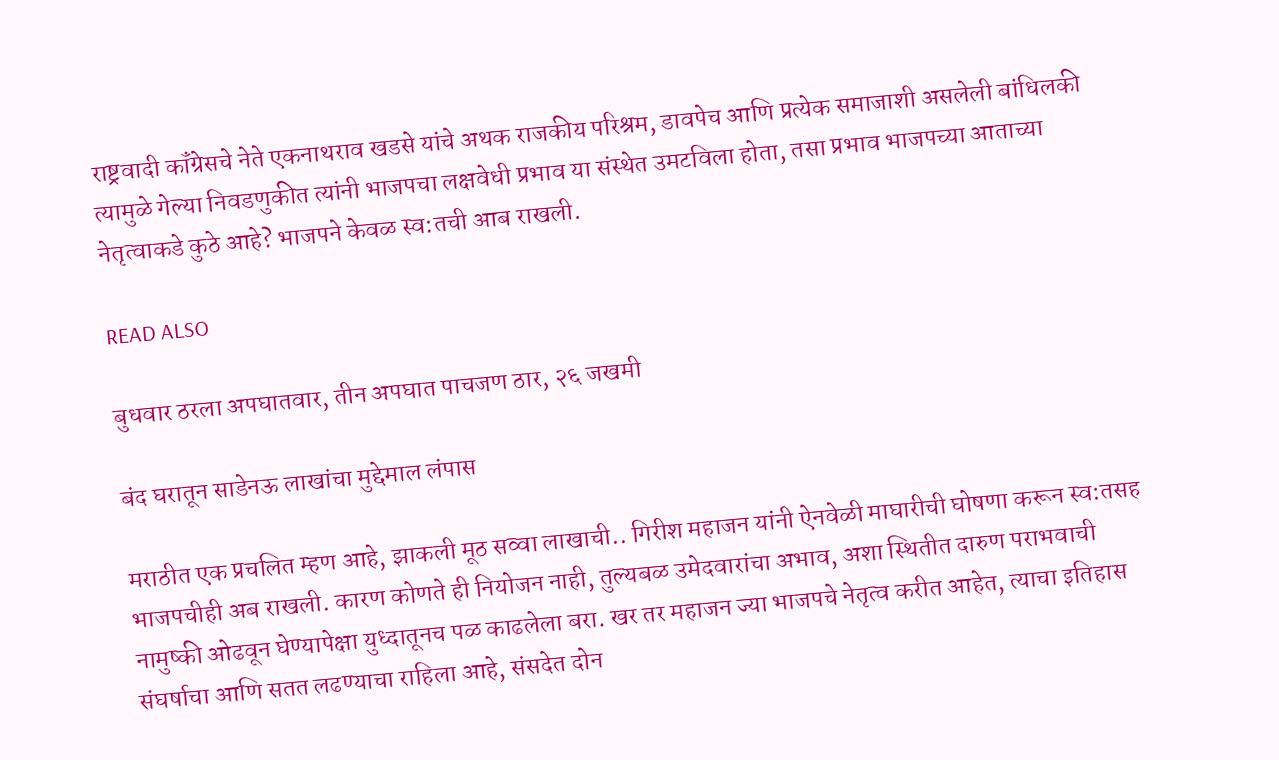राष्ट्रवादी कॉंग्रेसचे नेते एकनाथराव खडसे यांचे अथक राजकीय परिश्रम, डावपेच आणि प्रत्येक समाजाशी असलेली बांधिलकी त्यामुळे गेल्या निवडणुकीत त्यांनी भाजपचा लक्षवेधी प्रभाव या संस्थेत उमटविला होता, तसा प्रभाव भाजपच्या आताच्या नेतृत्वाकडे कुठे आहे? भाजपने केवळ स्व:तची आब राखली.

READ ALSO

बुधवार ठरला अपघातवार, तीन अपघात पाचजण ठार, २६ जखमी

बंद घरातून साडेनऊ लाखांचा मुद्देमाल लंपास

मराठीत एक प्रचलित म्हण आहे, झाकली मूठ सव्वा लाखाची.. गिरीश महाजन यांनी ऐनवेळी माघारीची घोषणा करून स्व:तसह भाजपचीही अब राखली. कारण कोणते ही नियोजन नाही, तुल्यबळ उमेदवारांचा अभाव, अशा स्थितीत दारुण पराभवाची नामुष्की ओढवून घेण्यापेक्षा युध्दातूनच पळ काढलेला बरा. खर तर महाजन ज्या भाजपचे नेतृत्व करीत आहेत, त्याचा इतिहास संघर्षाचा आणि सतत लढण्याचा राहिला आहे, संसदेत दोन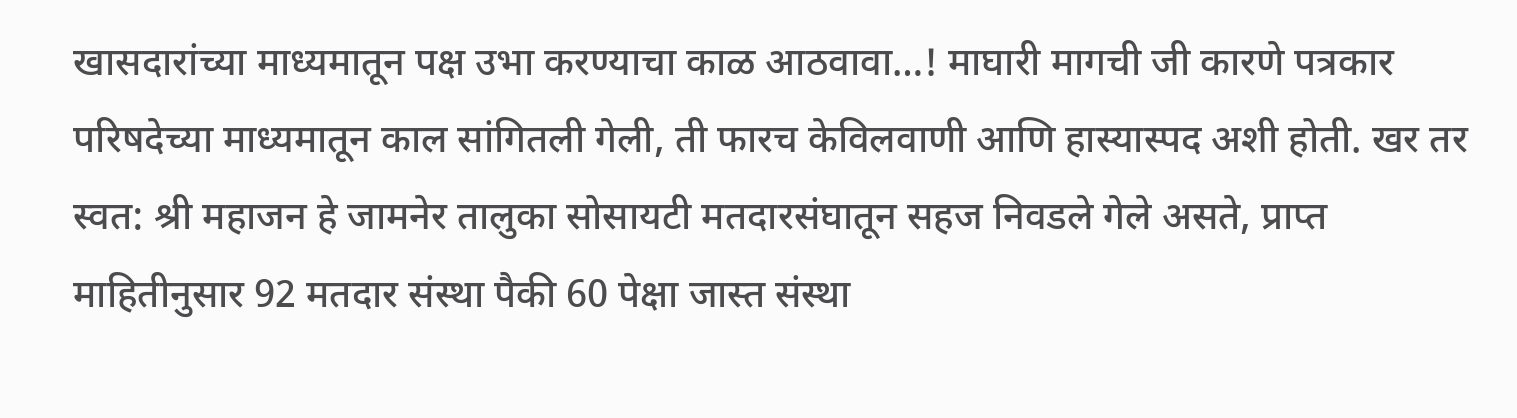खासदारांच्या माध्यमातून पक्ष उभा करण्याचा काळ आठवावा…! माघारी मागची जी कारणे पत्रकार परिषदेच्या माध्यमातून काल सांगितली गेली, ती फारच केविलवाणी आणि हास्यास्पद अशी होती. खर तर स्वत: श्री महाजन हे जामनेर तालुका सोसायटी मतदारसंघातून सहज निवडले गेले असते, प्राप्त माहितीनुसार 92 मतदार संस्था पैकी 60 पेक्षा जास्त संस्था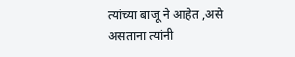त्यांच्या बाजू ने आहेत ,असे असताना त्यांनी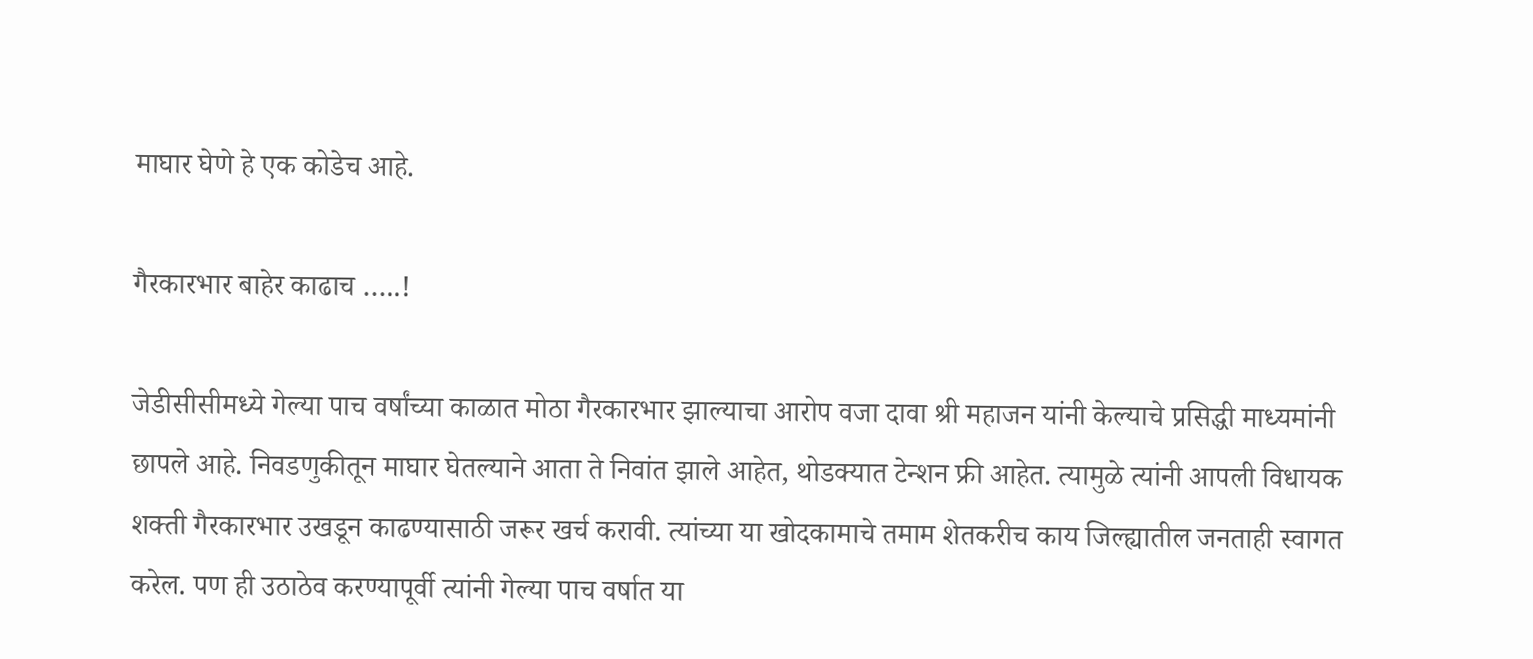माघार घेणे हे एक कोडेच आहे.

गैरकारभार बाहेर काढाच …..!

जेडीसीसीमध्ये गेल्या पाच वर्षांच्या काळात मोठा गैरकारभार झाल्याचा आरोप वजा दावा श्री महाजन यांनी केल्याचे प्रसिद्धी माध्यमांनी छापले आहे. निवडणुकीतून माघार घेतल्याने आता ते निवांत झाले आहेत, थोडक्यात टेन्शन फ्री आहेत. त्यामुळे त्यांनी आपली विधायक शक्ती गैरकारभार उखडून काढण्यासाठी जरूर खर्च करावी. त्यांच्या या खोदकामाचे तमाम शेतकरीच काय जिल्ह्यातील जनताही स्वागत करेल. पण ही उठाठेव करण्यापूर्वी त्यांनी गेल्या पाच वर्षात या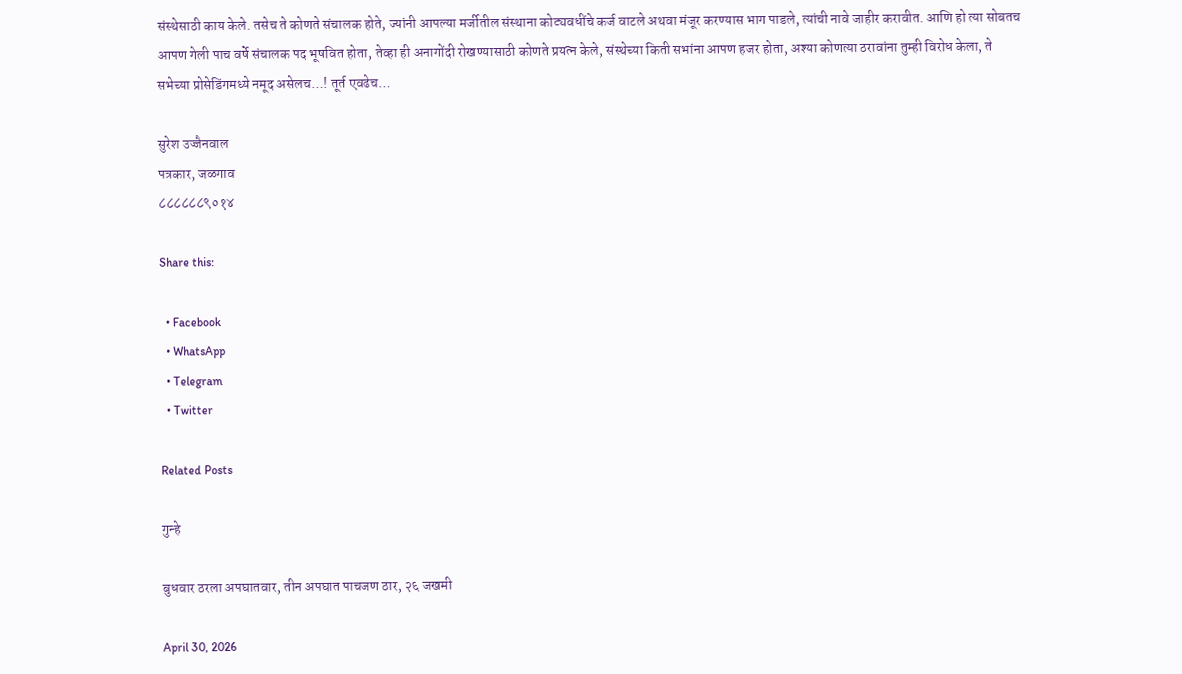संस्थेसाठी काय केले. तसेच ते कोणते संचालक होते, ज्यांनी आपल्या मर्जीतील संस्थाना कोट्यवधींचे कर्ज वाटले अथवा मंजूर करण्यास भाग पाडले, त्यांची नावे जाहीर करावीत. आणि हो त्या सोबतच आपण गेली पाच वर्षे संचालक पद भूषवित होता, तेव्हा ही अनागोंदी रोखण्यासाठी कोणते प्रयत्न केले, संस्थेच्या किती सभांना आपण हजर होता, अश्या कोणत्या ठरावांना तुम्ही विरोध केला, ते सभेच्या प्रोसेडिंगमध्ये नमूद असेलच…! तूर्त एवढेच…

सुरेश उज्जैनवाल
पत्रकार, जळगाव
८८८८८८९०१४

Share this:

  • Facebook
  • WhatsApp
  • Telegram
  • Twitter

Related Posts

गुन्हे

बुधवार ठरला अपघातवार, तीन अपघात पाचजण ठार, २६ जखमी

April 30, 2026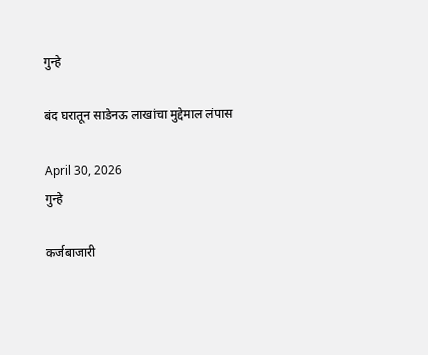गुन्हे

बंद घरातून साडेनऊ लाखांचा मुद्देमाल लंपास

April 30, 2026
गुन्हे

कर्जबाजारी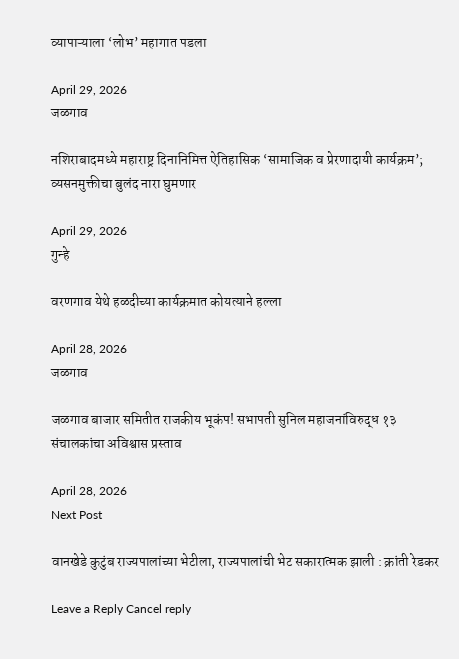व्यापाऱ्याला ‘लोभ’ महागात पडला

April 29, 2026
जळगाव

नशिराबादमध्ये महाराष्ट्र दिनानिमित्त ऐतिहासिक ‘सामाजिक व प्रेरणादायी कार्यक्रम’; व्यसनमुक्तीचा बुलंद नारा घुमणार

April 29, 2026
गुन्हे

वरणगाव येथे हळदीच्या कार्यक्रमात कोयत्याने हल्ला

April 28, 2026
जळगाव

जळगाव बाजार समितीत राजकीय भूकंप! सभापती सुनिल महाजनांविरुद्ध १३ संचालकांचा अविश्वास प्रस्ताव

April 28, 2026
Next Post

वानखेडे कुटुंब राज्यपालांच्या भेटीला, राज्यपालांची भेट सकारात्मक झाली : क्रांती रेडकर

Leave a Reply Cancel reply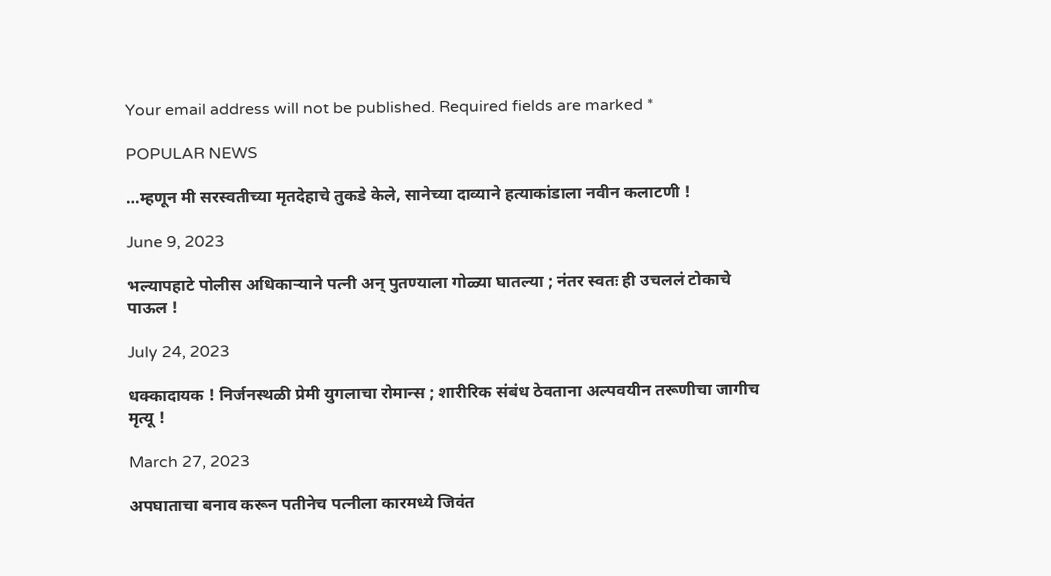Your email address will not be published. Required fields are marked *

POPULAR NEWS

…म्हणून मी सरस्वतीच्या मृतदेहाचे तुकडे केले, सानेच्या दाव्याने हत्याकांडाला नवीन कलाटणी !

June 9, 2023

भल्यापहाटे पोलीस अधिकाऱ्याने पत्नी अन् पुतण्याला गोळ्या घातल्या ; नंतर स्वतः ही उचललं टोकाचे पाऊल !

July 24, 2023

धक्कादायक ! निर्जनस्थळी प्रेमी युगलाचा रोमान्स ; शारीरिक संबंध ठेवताना अल्पवयीन तरूणीचा जागीच मृत्यू !

March 27, 2023

अपघाताचा बनाव करून पतीनेच पत्नीला कारमध्ये जिवंत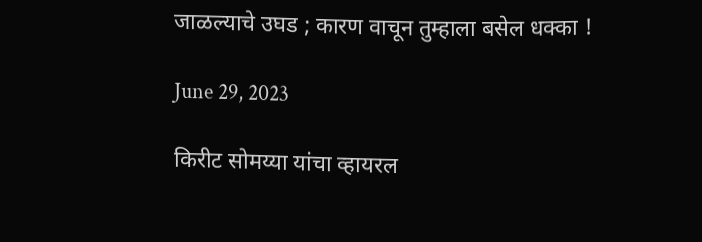जाळल्याचे उघड ; कारण वाचून तुम्हाला बसेल धक्का !

June 29, 2023

किरीट सोमय्या यांचा व्हायरल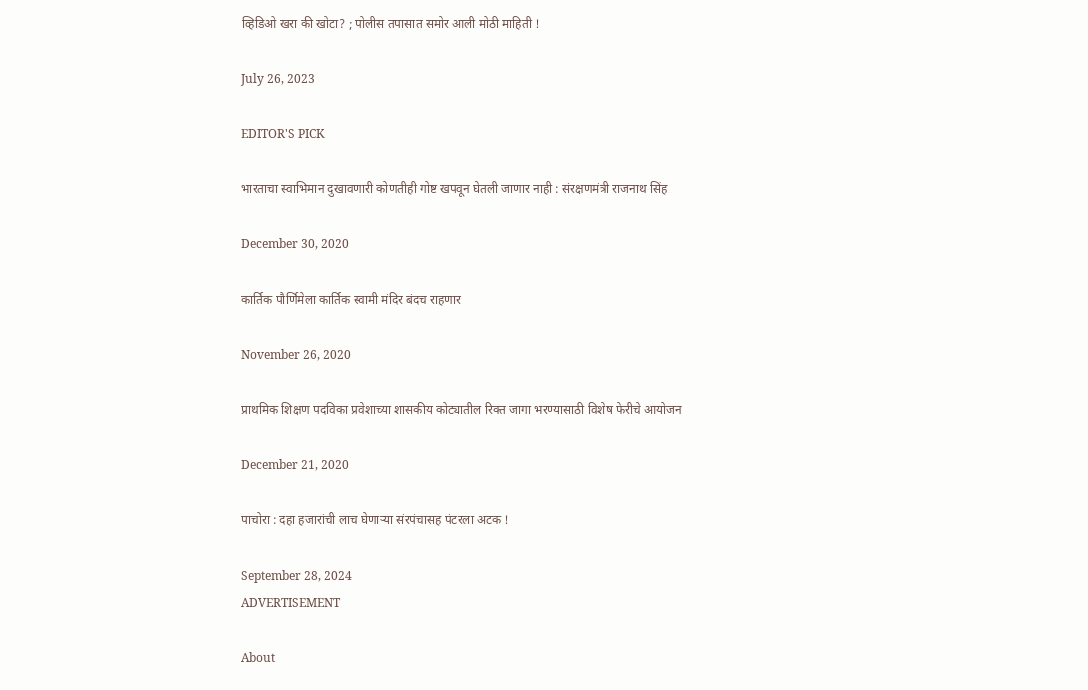व्हिडिओ खरा की खोटा? ; पोलीस तपासात समोर आली मोठी माहिती !

July 26, 2023

EDITOR'S PICK

भारताचा स्वाभिमान दुखावणारी कोणतीही गोष्ट खपवून घेतली जाणार नाही : संरक्षणमंत्री राजनाथ सिंह

December 30, 2020

कार्तिक पौर्णिमेला कार्तिक स्वामी मंदिर बंदच राहणार

November 26, 2020

प्राथमिक शिक्षण पदविका प्रवेशाच्या शासकीय कोट्यातील रिक्त जागा भरण्यासाठी विशेष फेरीचे आयोजन

December 21, 2020

पाचोरा : दहा हजारांची लाच घेणाऱ्या संरपंचासह पंटरला अटक !

September 28, 2024
ADVERTISEMENT

About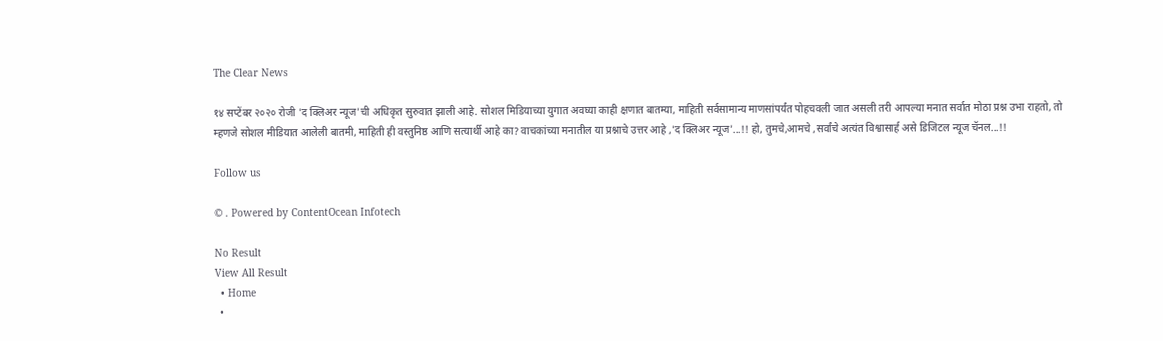The Clear News

१४ सप्टेंबर २०२० रोजी 'द क्लिअर न्यूज'ची अधिकृत सुरुवात झाली आहे. सोशल मिडियाच्या युगात अवघ्या काही क्षणात बातम्या, माहिती सर्वसामान्य माणसांपर्यंत पोहचवली जात असली तरी आपल्या मनात सर्वात मोठा प्रश्न उभा राहतो, तो म्हणजे सोशल मीडियात आलेली बातमी, माहिती ही वस्तुनिष्ठ आणि सत्यार्थी आहे का? वाचकांच्या मनातील या प्रश्नाचे उत्तर आहे ,'द क्लिअर न्यूज'...!! हो, तुमचे,आमचे ,सर्वांचे अत्यंत विश्वासार्ह असे डिजिटल न्यूज चॅनल...!!

Follow us

© . Powered by ContentOcean Infotech

No Result
View All Result
  • Home
  •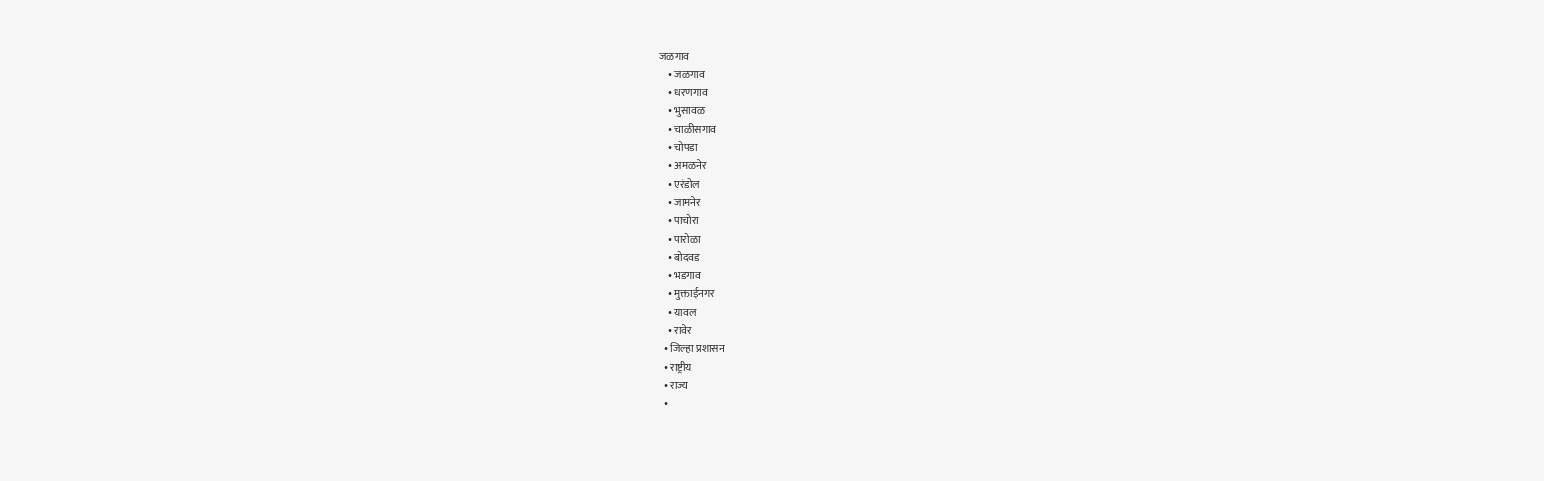जळगाव
    • जळगाव
    • धरणगाव
    • भुसावळ
    • चाळीसगाव
    • चोपडा
    • अमळनेर
    • एरंडोल
    • जामनेर
    • पाचोरा
    • पारोळा
    • बोदवड
    • भडगाव
    • मुक्ताईनगर
    • यावल
    • रावेर
  • जिल्हा प्रशासन
  • राष्ट्रीय
  • राज्य
  •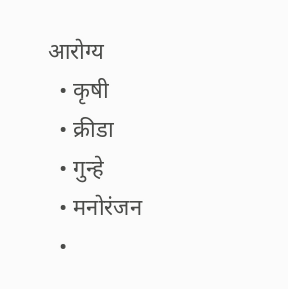आरोग्य
  • कृषी
  • क्रीडा
  • गुन्हे
  • मनोरंजन
  •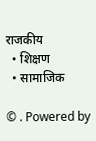राजकीय
  • शिक्षण
  • सामाजिक

© . Powered by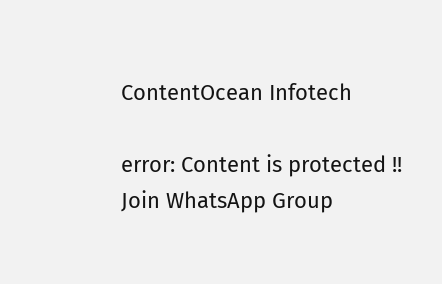ContentOcean Infotech

error: Content is protected !!
Join WhatsApp Group